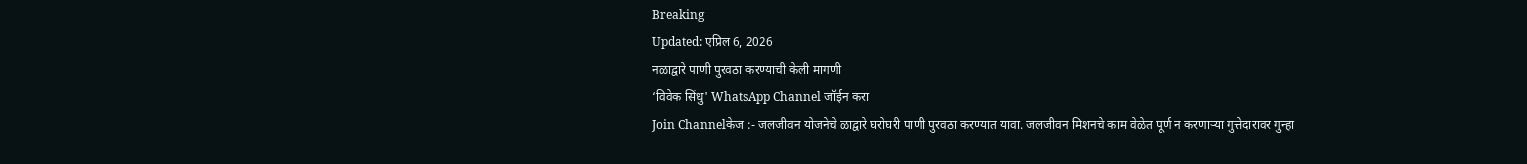Breaking
Updated: एप्रिल 6, 2026
नळाद्वारे पाणी पुरवठा करण्याची केली मागणी
‘विवेक सिंधु' WhatsApp Channel जॉईन करा
Join Channelकेज :- जलजीवन योजनेचे ळाद्वारे घरोघरी पाणी पुरवठा करण्यात यावा. जलजीवन मिशनचे काम वेळेत पूर्ण न करणाऱ्या गुत्तेदारावर गुन्हा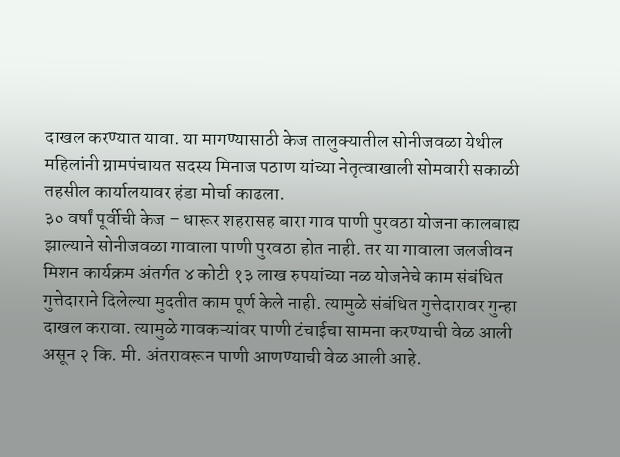दाखल करण्यात यावा. या मागण्यासाठी केज तालुक्यातील सोनीजवळा येथील महिलांनी ग्रामपंचायत सदस्य मिनाज पठाण यांच्या नेतृत्वाखाली सोमवारी सकाळी तहसील कार्यालयावर हंडा मोर्चा काढला.
३० वर्षां पूर्वीची केज – धारूर शहरासह बारा गाव पाणी पुरवठा योजना कालबाह्य झाल्याने सोनीजवळा गावाला पाणी पुरवठा होत नाही. तर या गावाला जलजीवन मिशन कार्यक्रम अंतर्गत ४ कोटी १३ लाख रुपयांच्या नळ योजनेचे काम संबंधित गुत्तेदाराने दिलेल्या मुदतीत काम पूर्ण केले नाही. त्यामुळे संबंधित गुत्तेदारावर गुन्हा दाखल करावा. त्यामुळे गावकऱ्यांवर पाणी टंचाईचा सामना करण्याची वेळ आली असून २ कि. मी. अंतरावरून पाणी आणण्याची वेळ आली आहे.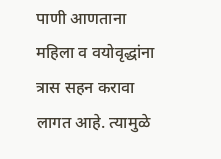पाणी आणताना महिला व वयोवृद्धांना त्रास सहन करावा लागत आहे. त्यामुळे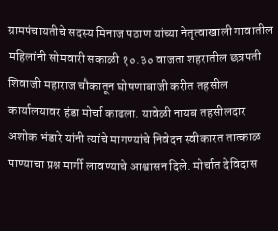ग्रामपंचायतीचे सदस्य मिनाज पठाण यांच्या नेतृत्वाखाली गावातील महिलांनी सोमवारी सकाळी १०.३० वाजता शहरातील छत्रपती शिवाजी महाराज चौकातून घोषणाबाजी करीत तहसील कार्यालयावर हंडा मोर्चा काढला. यावेळी नायब तहसीलदार अशोक भंडारे यांनी त्यांचे मागण्यांचे निवेदन स्वीकारत तात्काळ पाण्याचा प्रश्न मार्गी लावण्याचे आश्वासन दिले. मोर्चात देविदास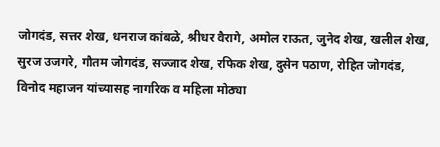जोगदंड, सत्तर शेख, धनराज कांबळे, श्रीधर वैरागे, अमोल राऊत, जुनेद शेख, खलील शेख, सुरज उजगरे, गौतम जोगदंड, सज्जाद शेख, रफिक शेख, दुसेन पठाण, रोहित जोगदंड, विनोद महाजन यांच्यासह नागरिक व महिला मोठ्या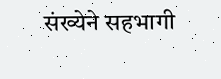संख्येने सहभागी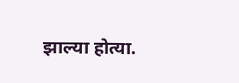झाल्या होत्या.